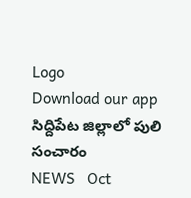Logo
Download our app
సిద్దిపేట జిల్లాలో పులి సంచారం
NEWS   Oct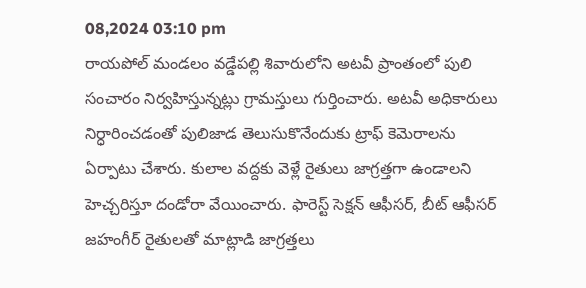08,2024 03:10 pm
రాయపోల్ మండలం వడ్డేపల్లి శివారులోని అటవీ ప్రాంతంలో పులి సంచారం నిర్వహిస్తున్నట్లు గ్రామస్తులు గుర్తించారు. అటవీ అధికారులు నిర్ధారించడంతో పులిజాడ తెలుసుకొనేందుకు ట్రాఫ్ కెమెరాలను ఏర్పాటు చేశారు. కులాల వద్దకు వెళ్లే రైతులు జాగ్రత్తగా ఉండాలని హెచ్చరిస్తూ దండోరా వేయించారు. ఫారెస్ట్ సెక్షన్ ఆఫీసర్, బీట్ ఆఫీసర్ జహంగీర్ రైతులతో మాట్లాడి జాగ్రత్తలు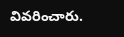వివరించారు.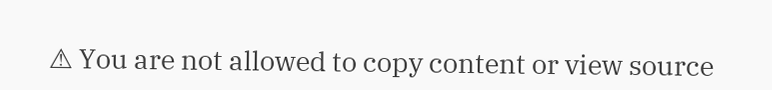⚠ You are not allowed to copy content or view source